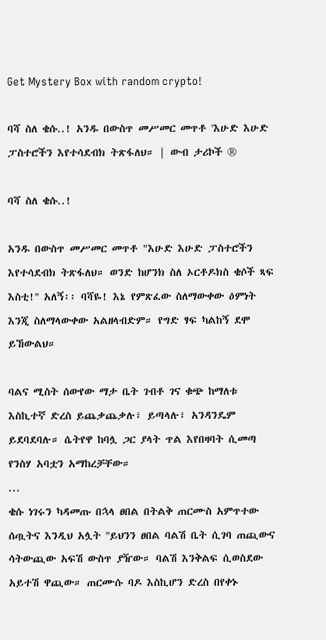Get Mystery Box with random crypto!

ባሻ ስለ ቄሱ..! አንዱ በውስጥ መሥመር መጥቶ 'እሁድ እሁድ ፓስተሮችን እየተሳደብክ ትጽፋለህ። | ውብ ታሪኮች ®

ባሻ ስለ ቄሱ..!

አንዱ በውስጥ መሥመር መጥቶ "እሁድ እሁድ ፓስተሮችን እየተሳደብክ ትጽፋለህ። ወንድ ከሆንክ ስለ ኦርቶዶክስ ቄሶች ጻፍ እስቲ!'' አለኝ፡፡ ባሻዬ! እኔ የምጽፈው ስለማውቀው ዕምነት እንጂ ስለማላውቀው አልዘላብድም። የግድ ፃፍ ካልከኝ ደሞ ይኸውልህ።

ባልና ሚስት ሰውየው ማታ ቤት ገብቶ ገና ቁጭ ከማለቱ እስኪተኛ ድረስ ይጨቃጨቃሉ፣ ይጣላሉ፣ አንዳንዴም ይደባደባሉ። ሴትየዋ ከባሏ ጋር ያላት ጥል እየበዛባት ሲመጣ የንስሃ አባቷን አማከረቻቸው።
...
ቄሱ ነገሩን ካዳመጡ በኋላ ፀበል በትልቅ ጠርሙስ አምጥተው ሰጧትና እንዲህ አሏት ''ይህንን ፀበል ባልሽ ቤት ሲገባ ጠጪውና ሳትውጪው አፍሽ ውስጥ ያዥው። ባልሽ እንቅልፍ ሲወስደው አይተሽ ዋጪው። ጠርሙሱ ባዶ እስኪሆን ድረስ በየቀኑ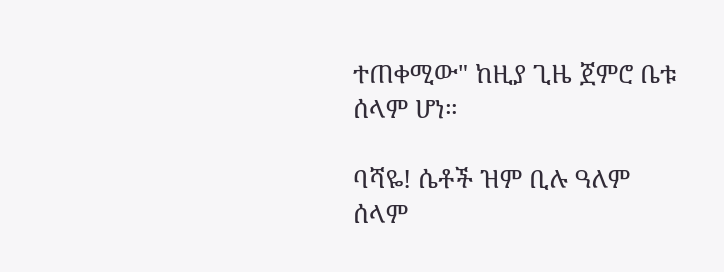ተጠቀሚው" ከዚያ ጊዜ ጀምሮ ቤቱ ሰላም ሆነ።

ባሻዬ! ሴቶች ዝም ቢሉ ዓለም ሰላም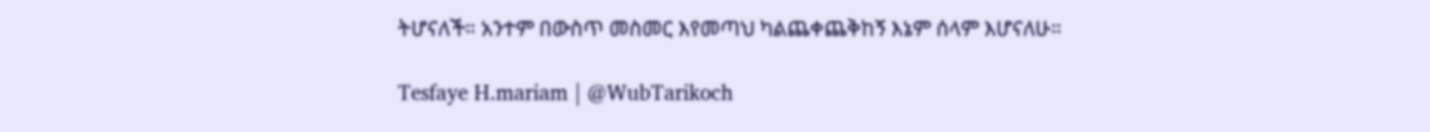ትሆናለች። አንተም በውስጥ መስመር እየመጣህ ካልጨቀጨቅከኝ እኔም ሰላም እሆናለሁ።

Tesfaye H.mariam | @WubTarikoch